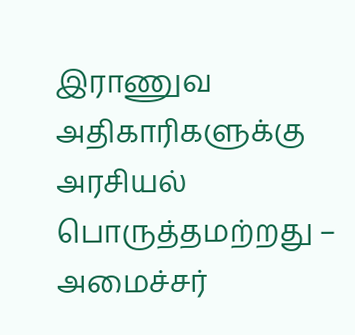இராணுவ அதிகாரிகளுக்கு அரசியல் பொருத்தமற்றது – அமைச்சர்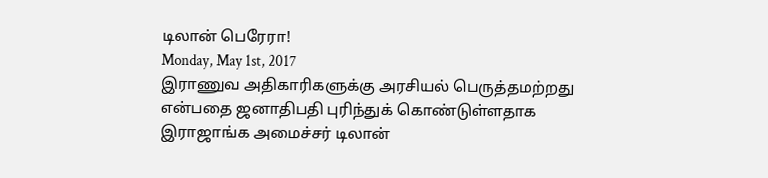டிலான் பெரேரா!
Monday, May 1st, 2017
இராணுவ அதிகாரிகளுக்கு அரசியல் பெருத்தமற்றது என்பதை ஜனாதிபதி புரிந்துக் கொண்டுள்ளதாக இராஜாங்க அமைச்சர் டிலான்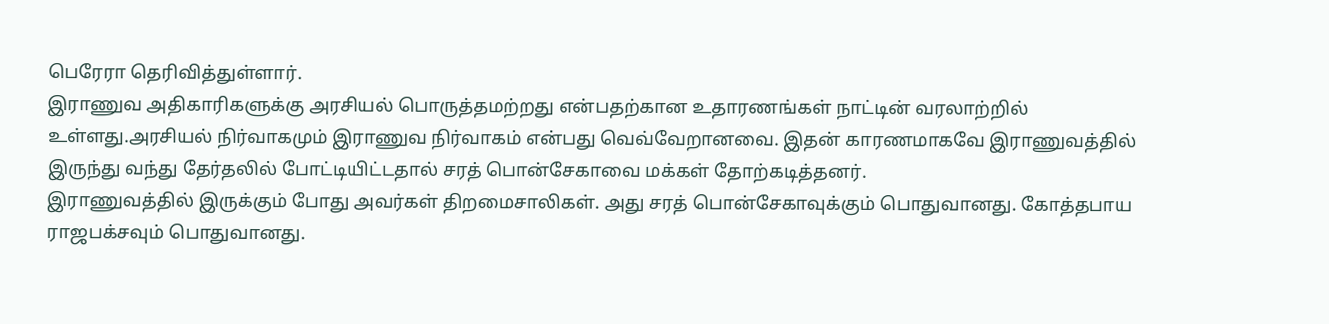பெரேரா தெரிவித்துள்ளார்.
இராணுவ அதிகாரிகளுக்கு அரசியல் பொருத்தமற்றது என்பதற்கான உதாரணங்கள் நாட்டின் வரலாற்றில் உள்ளது.அரசியல் நிர்வாகமும் இராணுவ நிர்வாகம் என்பது வெவ்வேறானவை. இதன் காரணமாகவே இராணுவத்தில் இருந்து வந்து தேர்தலில் போட்டியிட்டதால் சரத் பொன்சேகாவை மக்கள் தோற்கடித்தனர்.
இராணுவத்தில் இருக்கும் போது அவர்கள் திறமைசாலிகள். அது சரத் பொன்சேகாவுக்கும் பொதுவானது. கோத்தபாய ராஜபக்சவும் பொதுவானது.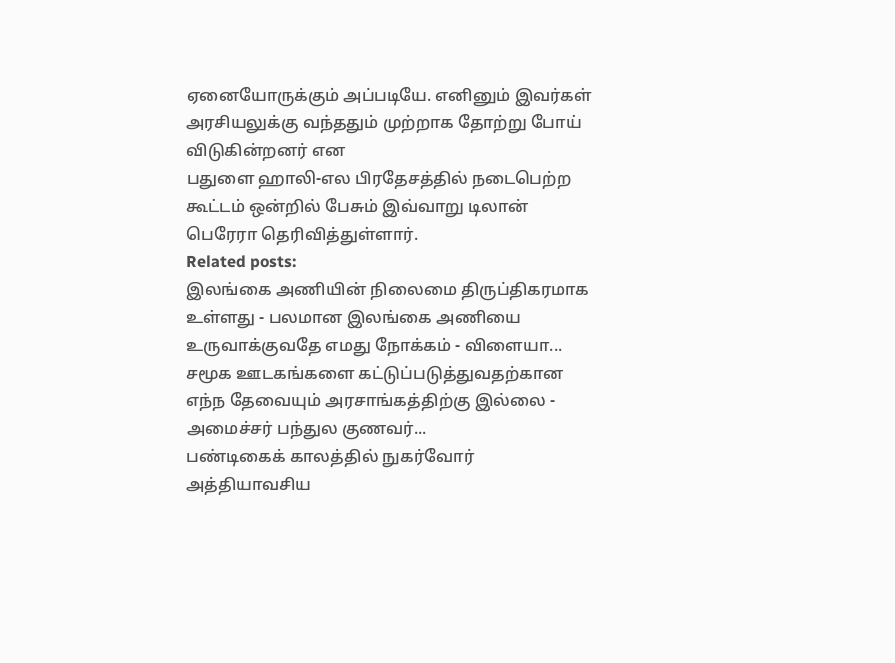ஏனையோருக்கும் அப்படியே. எனினும் இவர்கள் அரசியலுக்கு வந்ததும் முற்றாக தோற்று போய் விடுகின்றனர் என
பதுளை ஹாலி-எல பிரதேசத்தில் நடைபெற்ற கூட்டம் ஒன்றில் பேசும் இவ்வாறு டிலான் பெரேரா தெரிவித்துள்ளார்.
Related posts:
இலங்கை அணியின் நிலைமை திருப்திகரமாக உள்ளது - பலமான இலங்கை அணியை உருவாக்குவதே எமது நோக்கம் - விளையா...
சமூக ஊடகங்களை கட்டுப்படுத்துவதற்கான எந்ந தேவையும் அரசாங்கத்திற்கு இல்லை - அமைச்சர் பந்துல குணவர்...
பண்டிகைக் காலத்தில் நுகர்வோர் அத்தியாவசிய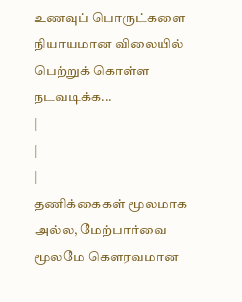உணவுப் பொருட்களை நியாயமான விலையில் பெற்றுக் கொள்ள நடவடிக்க...
|
|
|
தணிக்கைகள் மூலமாக அல்ல, மேற்பார்வை மூலமே கௌரவமான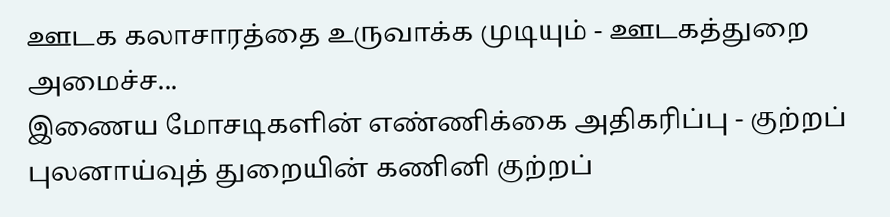ஊடக கலாசாரத்தை உருவாக்க முடியும் - ஊடகத்துறை அமைச்ச...
இணைய மோசடிகளின் எண்ணிக்கை அதிகரிப்பு - குற்றப் புலனாய்வுத் துறையின் கணினி குற்றப்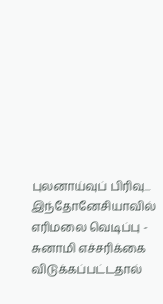புலனாய்வுப் பிரிவு...
இந்தோனேசியாவில் எரிமலை வெடிப்பு - சுனாமி எச்சரிக்கை விடுக்கப்பட்டதால்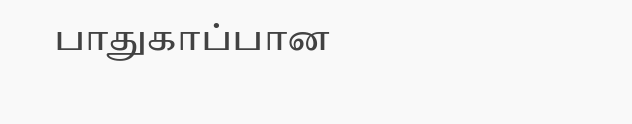பாதுகாப்பான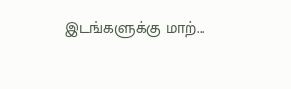இடங்களுக்கு மாற்...